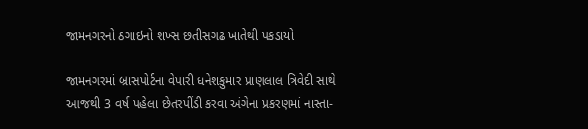જામનગરનો ઠગાઇનો શખ્સ છતીસગઢ ખાતેથી પકડાયો

જામનગરમાં બ્રાસપોર્ટના વેપારી ધનેશકુમાર પ્રાણલાલ ત્રિવેદી સાથે આજથી 3 વર્ષ પહેલા છેતરપીંડી કરવા અંગેના પ્રકરણમાં નાસ્તા-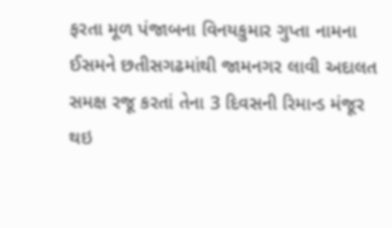ફરતા મૂળ પંજાબના વિનયકુમાર ગુપ્તા નામના ઈસમને છતીસગઢમાંથી જામનગર લાવી અદાલત સમક્ષ રજૂ કરતાં તેના 3 દિવસની રિમાન્ડ મંજૂર થઇ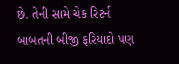છે. તેની સામે ચેક રિટર્ન બાબતની બીજી ફરિયાદો પણ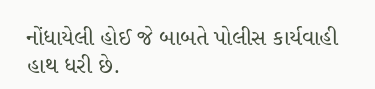નોંધાયેલી હોઈ જે બાબતે પોલીસ કાર્યવાહી હાથ ધરી છે.